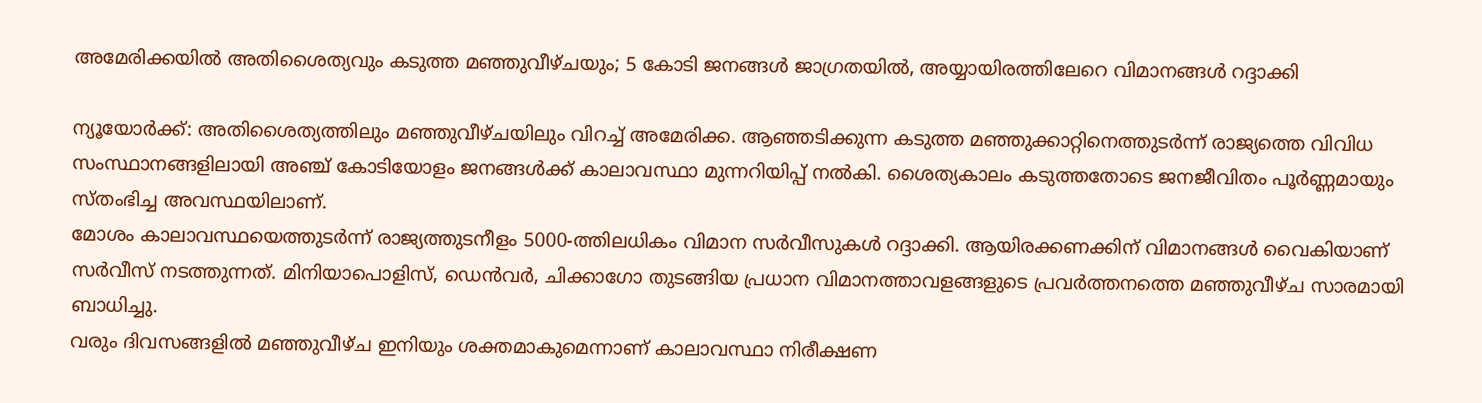അമേരിക്കയിൽ അതിശൈത്യവും കടുത്ത മഞ്ഞുവീഴ്ചയും; 5 കോടി ജനങ്ങൾ ജാഗ്രതയിൽ, അയ്യായിരത്തിലേറെ വിമാനങ്ങൾ റദ്ദാക്കി

ന്യൂയോർക്ക്: അതിശൈത്യത്തിലും മഞ്ഞുവീഴ്ചയിലും വിറച്ച് അമേരിക്ക. ആഞ്ഞടിക്കുന്ന കടുത്ത മഞ്ഞുക്കാറ്റിനെത്തുടർന്ന് രാജ്യത്തെ വിവിധ സംസ്ഥാനങ്ങളിലായി അഞ്ച് കോടിയോളം ജനങ്ങൾക്ക് കാലാവസ്ഥാ മുന്നറിയിപ്പ് നൽകി. ശൈത്യകാലം കടുത്തതോടെ ജനജീവിതം പൂർണ്ണമായും സ്തംഭിച്ച അവസ്ഥയിലാണ്.
മോശം കാലാവസ്ഥയെത്തുടർന്ന് രാജ്യത്തുടനീളം 5000-ത്തിലധികം വിമാന സർവീസുകൾ റദ്ദാക്കി. ആയിരക്കണക്കിന് വിമാനങ്ങൾ വൈകിയാണ് സർവീസ് നടത്തുന്നത്. മിനിയാപൊളിസ്, ഡെൻവർ, ചിക്കാഗോ തുടങ്ങിയ പ്രധാന വിമാനത്താവളങ്ങളുടെ പ്രവർത്തനത്തെ മഞ്ഞുവീഴ്ച സാരമായി ബാധിച്ചു.
വരും ദിവസങ്ങളിൽ മഞ്ഞുവീഴ്ച ഇനിയും ശക്തമാകുമെന്നാണ് കാലാവസ്ഥാ നിരീക്ഷണ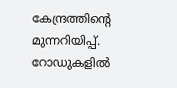കേന്ദ്രത്തിന്റെ മുന്നറിയിപ്പ്. റോഡുകളിൽ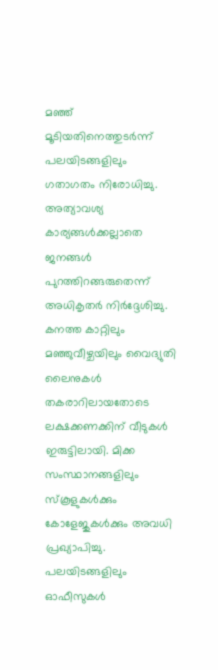മഞ്ഞ് മൂടിയതിനെത്തുടർന്ന് പലയിടങ്ങളിലും ഗതാഗതം നിരോധിച്ചു. അത്യാവശ്യ കാര്യങ്ങൾക്കല്ലാതെ ജനങ്ങൾ പുറത്തിറങ്ങരുതെന്ന് അധികൃതർ നിർദ്ദേശിച്ചു.
കനത്ത കാറ്റിലും മഞ്ഞുവീഴ്ചയിലും വൈദ്യുതി ലൈനുകൾ തകരാറിലായതോടെ ലക്ഷക്കണക്കിന് വീടുകൾ ഇരുട്ടിലായി. മിക്ക സംസ്ഥാനങ്ങളിലും സ്കൂളുകൾക്കും കോളേജുകൾക്കും അവധി പ്രഖ്യാപിച്ചു. പലയിടങ്ങളിലും ഓഫീസുകൾ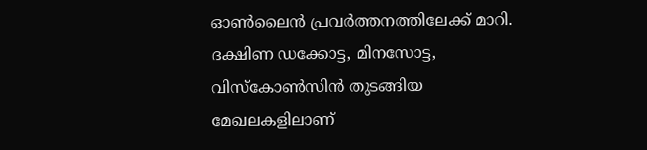ഓൺലൈൻ പ്രവർത്തനത്തിലേക്ക് മാറി.
ദക്ഷിണ ഡക്കോട്ട, മിനസോട്ട, വിസ്കോൺസിൻ തുടങ്ങിയ മേഖലകളിലാണ്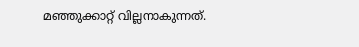മഞ്ഞുക്കാറ്റ് വില്ലനാകുന്നത്.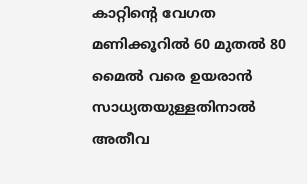കാറ്റിന്റെ വേഗത മണിക്കൂറിൽ 60 മുതൽ 80 മൈൽ വരെ ഉയരാൻ സാധ്യതയുള്ളതിനാൽ അതീവ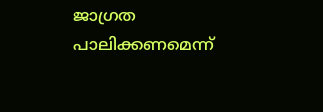ജാഗ്രത പാലിക്കണമെന്ന്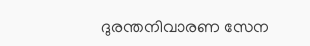ദുരന്തനിവാരണ സേന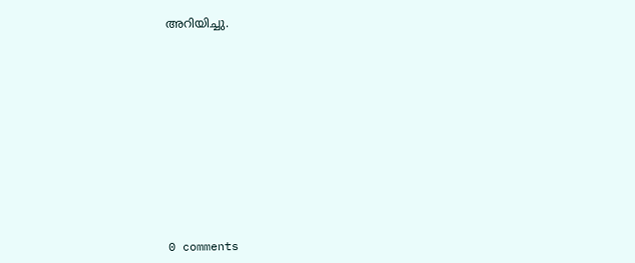അറിയിച്ചു.











0 comments